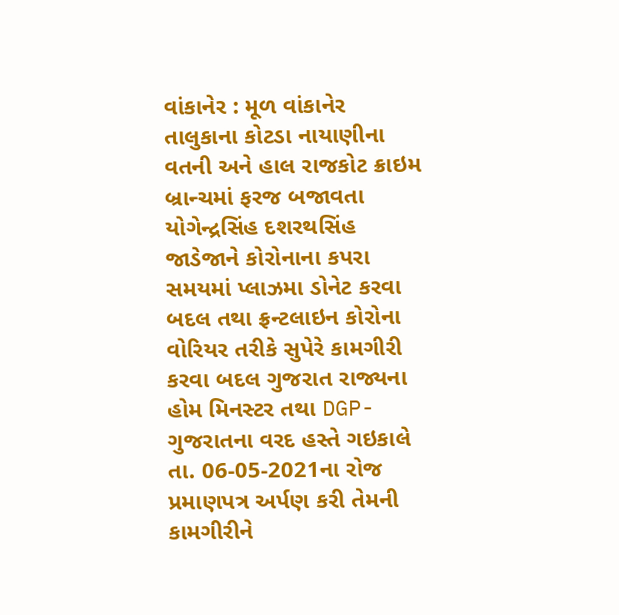વાંકાનેર : મૂળ વાંકાનેર તાલુકાના કોટડા નાયાણીના વતની અને હાલ રાજકોટ ક્રાઇમ બ્રાન્ચમાં ફરજ બજાવતા યોગેન્દ્રસિંહ દશરથસિંહ જાડેજાને કોરોનાના કપરા સમયમાં પ્લાઝમા ડોનેટ કરવા બદલ તથા ફ્રન્ટલાઇન કોરોના વોરિયર તરીકે સુપેરે કામગીરી કરવા બદલ ગુજરાત રાજ્યના હોમ મિનસ્ટર તથા DGP-ગુજરાતના વરદ હસ્તે ગઇકાલે તા. 06-05-2021ના રોજ પ્રમાણપત્ર અર્પણ કરી તેમની કામગીરીને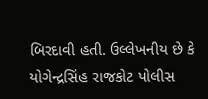બિરદાવી હતી. ઉલ્લેખનીય છે કે યોગેન્દ્રસિંહ રાજકોટ પોલીસ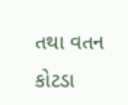તથા વતન કોટડા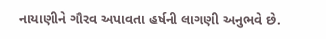નાયાણીને ગૌરવ અપાવતા હર્ષની લાગણી અનુભવે છે.